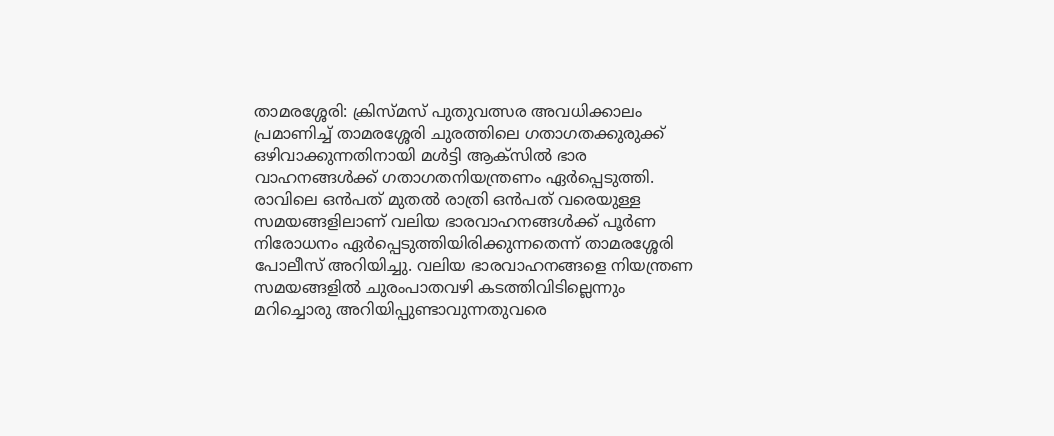താമരശ്ശേരി: ക്രിസ്മസ് പുതുവത്സര അവധിക്കാലം പ്രമാണിച്ച് താമരശ്ശേരി ചുരത്തിലെ ഗതാഗതക്കുരുക്ക് ഒഴിവാക്കുന്നതിനായി മൾട്ടി ആക്‌സിൽ ഭാര വാഹനങ്ങൾക്ക് ഗതാഗതനിയന്ത്രണം ഏർപ്പെടുത്തി. രാവിലെ ഒൻപത് മുതൽ രാത്രി ഒൻപത് വരെയുള്ള സമയങ്ങളിലാണ് വലിയ ഭാരവാഹനങ്ങൾക്ക് പൂർണ നിരോധനം ഏർപ്പെടുത്തിയിരിക്കുന്നതെന്ന് താമരശ്ശേരി പോലീസ് അറിയിച്ചു. വലിയ ഭാരവാഹനങ്ങളെ നിയന്ത്രണ സമയങ്ങളിൽ ചുരംപാതവഴി കടത്തിവിടില്ലെന്നും മറിച്ചൊരു അറിയിപ്പുണ്ടാവുന്നതുവരെ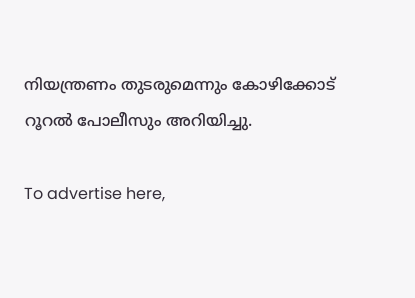നിയന്ത്രണം തുടരുമെന്നും കോഴിക്കോട് റൂറൽ പോലീസും അറിയിച്ചു.

To advertise here,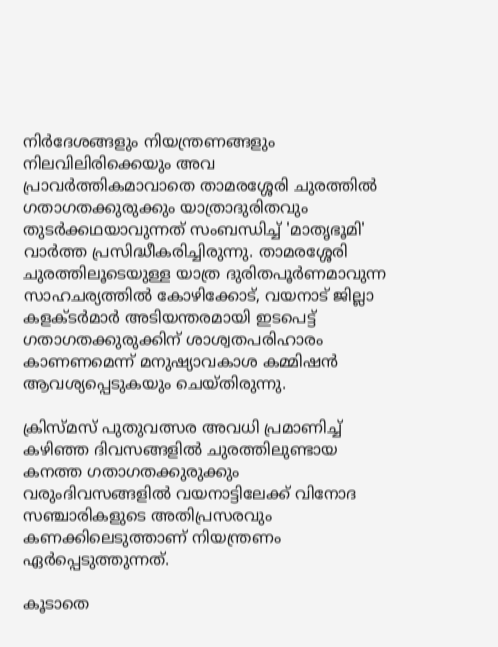നിർദേശങ്ങളും നിയന്ത്രണങ്ങളും നിലവിലിരിക്കെയും അവ പ്രാവർത്തികമാവാതെ താമരശ്ശേരി ചുരത്തിൽ ഗതാഗതക്കുരുക്കും യാത്രാദുരിതവും തുടർക്കഥയാവുന്നത് സംബന്ധിച്ച് 'മാതൃഭൂമി' വാർത്ത പ്രസിദ്ധീകരിച്ചിരുന്നു. താമരശ്ശേരി ചുരത്തിലൂടെയുള്ള യാത്ര ദുരിതപൂർണമാവുന്ന സാഹചര്യത്തിൽ കോഴിക്കോട്, വയനാട് ജില്ലാ കളക്ടർമാർ അടിയന്തരമായി ഇടപെട്ട് ഗതാഗതക്കുരുക്കിന് ശാശ്വതപരിഹാരം കാണണമെന്ന് മനുഷ്യാവകാശ കമ്മിഷൻ ആവശ്യപ്പെടുകയും ചെയ്തിരുന്നു.

ക്രിസ്മസ് പുതുവത്സര അവധി പ്രമാണിച്ച് കഴിഞ്ഞ ദിവസങ്ങളിൽ ചുരത്തിലുണ്ടായ കനത്ത ഗതാഗതക്കുരുക്കും വരുംദിവസങ്ങളിൽ വയനാട്ടിലേക്ക് വിനോദ സഞ്ചാരികളുടെ അതിപ്രസരവും കണക്കിലെടുത്താണ് നിയന്ത്രണം ഏർപ്പെടുത്തുന്നത്.

കൂടാതെ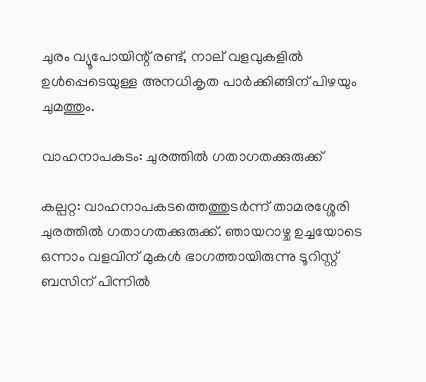ചുരം വ്യൂപോയിന്റ് രണ്ട്, നാല് വളവുകളിൽ ഉൾപ്പെടെയുള്ള അനധികൃത പാർക്കിങ്ങിന് പിഴയും ചുമത്തും.

വാഹനാപകടം: ചുരത്തിൽ ഗതാഗതക്കുരുക്ക്

കല്പറ്റ: വാഹനാപകടത്തെത്തുടർന്ന് താമരശ്ശേരി ചുരത്തിൽ ഗതാഗതക്കുരുക്ക്. ഞായറാഴ്ച ഉച്ചയോടെ ഒന്നാം വളവിന് മുകൾ ഭാഗത്തായിരുന്നു ടൂറിസ്റ്റ് ബസിന് പിന്നിൽ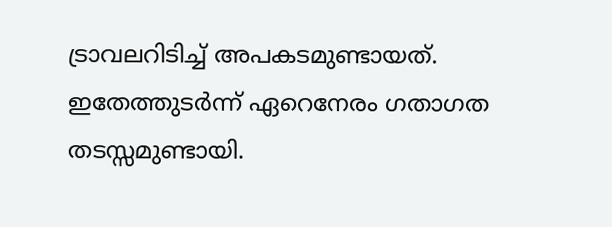ട്രാവലറിടിച്ച് അപകടമുണ്ടായത്. ഇതേത്തുടർന്ന് ഏറെനേരം ഗതാഗത തടസ്സമുണ്ടായി.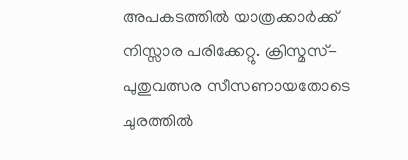അപകടത്തിൽ യാത്രക്കാർക്ക് നിസ്സാര പരിക്കേറ്റു. ക്രിസ്മസ്-പുതുവത്സര സീസണായതോടെ ചുരത്തിൽ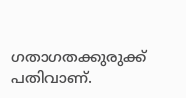ഗതാഗതക്കുരുക്ക് പതിവാണ്.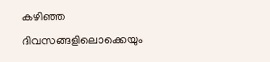കഴിഞ്ഞ ദിവസങ്ങളിലൊക്കെയും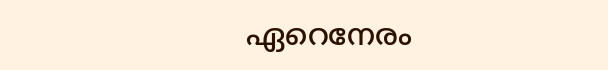ഏറെനേരം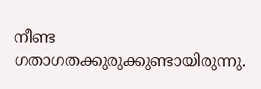നീണ്ട ഗതാഗതക്കുരുക്കുണ്ടായിരുന്നു.